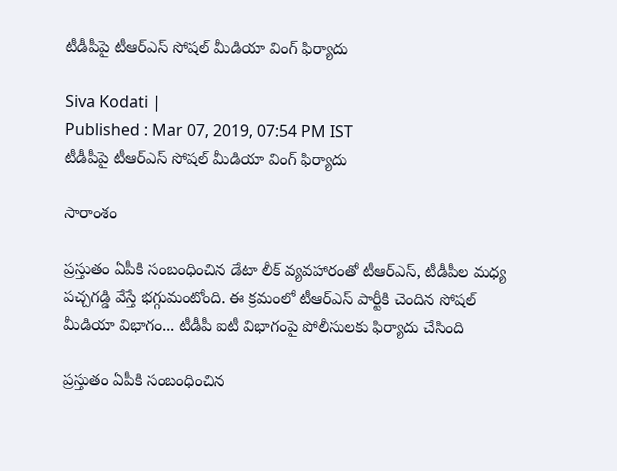టీడీపీపై టీఆర్ఎస్ సోషల్ మీడియా వింగ్ ఫిర్యాదు

Siva Kodati |
Published : Mar 07, 2019, 07:54 PM IST
టీడీపీపై టీఆర్ఎస్ సోషల్ మీడియా వింగ్ ఫిర్యాదు

సారాంశం

ప్రస్తుతం ఏపీకి సంబంధించిన డేటా లీక్ వ్యవహారంతో టీఆర్ఎస్, టీడీపీల మధ్య పచ్చగడ్డి వేస్తే భగ్గుమంటోంది. ఈ క్రమంలో టీఆర్ఎస్ పార్టీకి చెందిన సోషల్ మీడియా విభాగం... టీడీపీ ఐటీ విభాగంపై పోలీసులకు ఫిర్యాదు చేసింది

ప్రస్తుతం ఏపీకి సంబంధించిన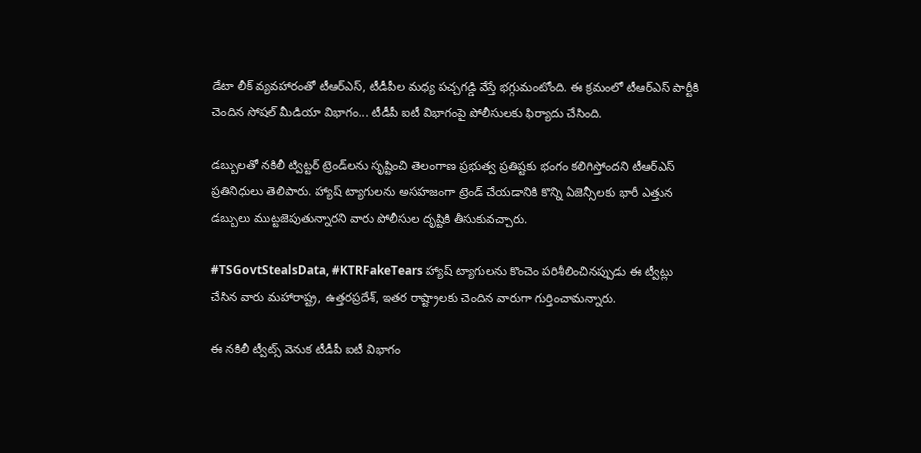డేటా లీక్ వ్యవహారంతో టీఆర్ఎస్, టీడీపీల మధ్య పచ్చగడ్డి వేస్తే భగ్గుమంటోంది. ఈ క్రమంలో టీఆర్ఎస్ పార్టీకి చెందిన సోషల్ మీడియా విభాగం... టీడీపీ ఐటీ విభాగంపై పోలీసులకు ఫిర్యాదు చేసింది.

డబ్బులతో నకిలీ ట్విట్టర్ ట్రెండ్‌లను సృష్టించి తెలంగాణ ప్రభుత్వ ప్రతిష్టకు భంగం కలిగిస్తోందని టీఆర్ఎస్ ప్రతినిధులు తెలిపారు. హ్యాష్ ట్యాగులను అసహజంగా ట్రెండ్ చేయడానికి కొన్ని ఏజెన్సీలకు భారీ ఎత్తున డబ్బులు ముట్టజెపుతున్నారని వారు పోలీసుల దృష్టికి తీసుకువచ్చారు.

#TSGovtStealsData, #KTRFakeTears హ్యాష్ ట్యాగులను కొంచెం పరిశీలించినప్పుడు ఈ ట్వీట్లు చేసిన వారు మహారాష్ట్ర, ఉత్తరప్రదేశ్, ఇతర రాష్ట్రాలకు చెందిన వారుగా గుర్తించామన్నారు.

ఈ నకిలీ ట్వీట్స్ వెనుక టీడీపీ ఐటీ విభాగం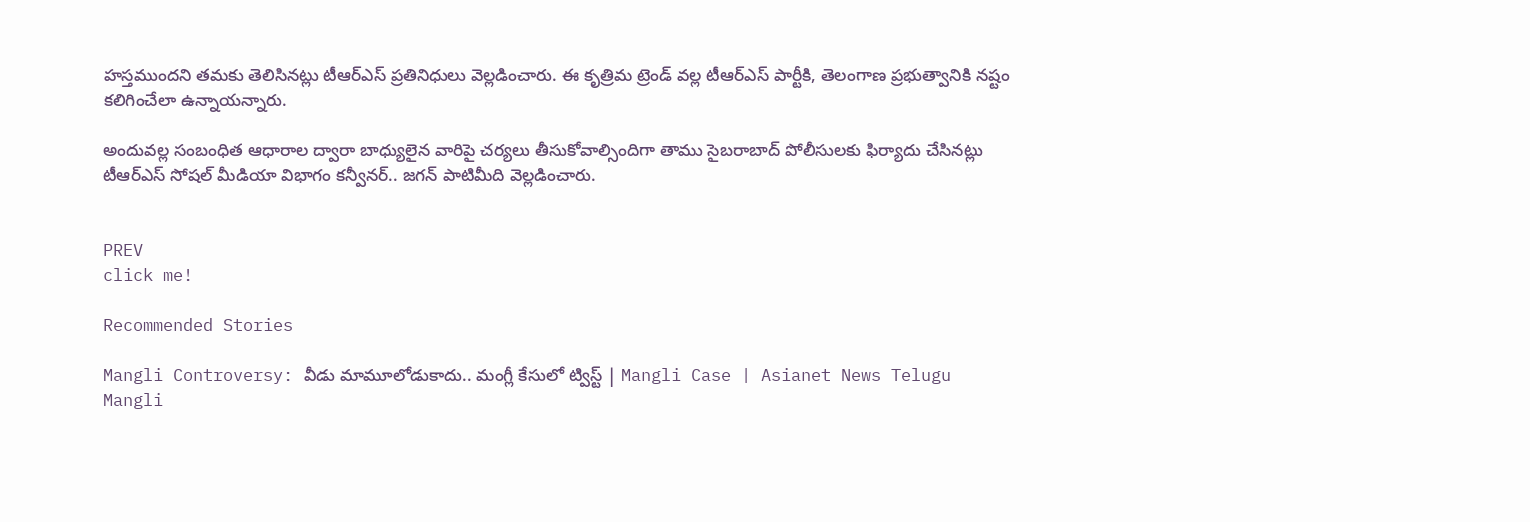హస్తముందని తమకు తెలిసినట్లు టీఆర్ఎస్ ప్రతినిధులు వెల్లడించారు. ఈ కృత్రిమ ట్రెండ్ వల్ల టీఆర్ఎస్ పార్టీకి, తెలంగాణ ప్రభుత్వానికి నష్టం కలిగించేలా ఉన్నాయన్నారు.

అందువల్ల సంబంధిత ఆధారాల ద్వారా బాధ్యులైన వారిపై చర్యలు తీసుకోవాల్సిందిగా తాము సైబరాబాద్ పోలీసులకు ఫిర్యాదు చేసినట్లు టీఆర్ఎస్ సోషల్ మీడియా విభాగం కన్వీనర్.. జగన్ పాటిమీది వెల్లడించారు.


PREV
click me!

Recommended Stories

Mangli Controversy: వీడు మామూలోడుకాదు.. మంగ్లీ కేసులో ట్విస్ట్ | Mangli Case | Asianet News Telugu
Mangli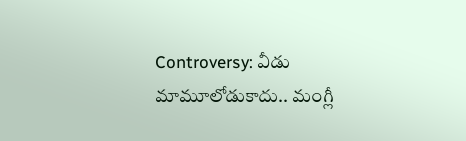Controversy: వీడు మామూలోడుకాదు.. మంగ్లీ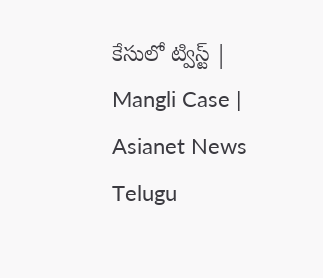కేసులో ట్విస్ట్ | Mangli Case | Asianet News Telugu